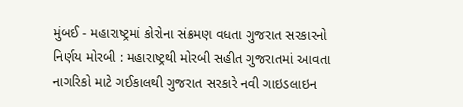મુંબઈ - મહારાષ્ટ્રમાં કોરોના સંક્રમણ વધતા ગુજરાત સરકારનો નિર્ણય મોરબી : મહારાષ્ટ્રથી મોરબી સહીત ગુજરાતમાં આવતા નાગરિકો માટે ગઈકાલથી ગુજરાત સરકારે નવી ગાઇડલાઇન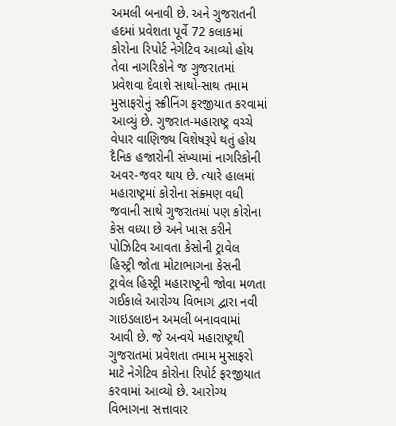અમલી બનાવી છે. અને ગુજરાતની હદમાં પ્રવેશતા પૂર્વે 72 કલાકમાં કોરોના રિપોર્ટ નેગેટિવ આવ્યો હોય તેવા નાગરિકોને જ ગુજરાતમાં પ્રવેશવા દેવાશે સાથો-સાથ તમામ મુસાફરોનું સ્ક્રીનિંગ ફરજીયાત કરવામાં આવ્યું છે. ગુજરાત-મહારાષ્ટ્ર વચ્ચે વેપાર વાણિજ્ય વિશેષરૂપે થતું હોય દૈનિક હજારોની સંખ્યામાં નાગરિકોની અવર-જવર થાય છે. ત્યારે હાલમાં મહારાષ્ટ્રમાં કોરોના સંક્ર્મણ વધી જવાની સાથે ગુજરાતમાં પણ કોરોના કેસ વધ્યા છે અને ખાસ કરીને પોઝિટિવ આવતા કેસોની ટ્રાવેલ હિસ્ટ્રી જોતા મોટાભાગના કેસની ટ્રાવેલ હિસ્ટ્રી મહારાષ્ટ્રની જોવા મળતા ગઈકાલે આરોગ્ય વિભાગ દ્વારા નવી ગાઇડલાઇન અમલી બનાવવામાં આવી છે. જે અન્વયે મહારાષ્ટ્રથી ગુજરાતમાં પ્રવેશતા તમામ મુસાફરો માટે નેગેટિવ કોરોના રિપોર્ટ ફરજીયાત કરવામાં આવ્યો છે. આરોગ્ય વિભાગના સત્તાવાર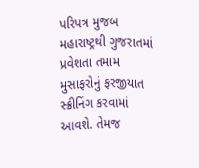પરિપત્ર મુજબ મહારાષ્ટ્રથી ગુજરાતમાં પ્રવેશતા તમામ મુસાફરોનું ફરજીયાત સ્ક્રીનિંગ કરવામાં આવશે. તેમજ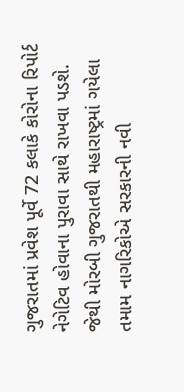ગુજરાતમાં પ્રવેશ પૂર્વે 72 કલાકે કોરોના રિપોર્ટ નેગેટિવ હોવાના પુરાવા સાથે રાખવા પડશે. જેથી મોરબી ગુજરાતથી મહારાષ્ટ્રમાં ગયેલા તમામ નાગરિકોએ સરકારની નવી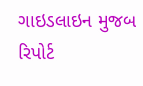ગાઇડલાઇન મુજબ રિપોર્ટ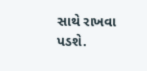સાથે રાખવા પડશે.